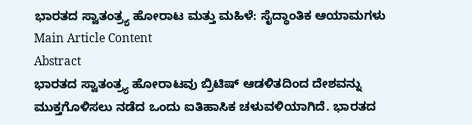ಭಾರತದ ಸ್ವಾತಂತ್ರ್ಯ ಹೋರಾಟ ಮತ್ತು ಮಹಿಳೆ: ಸೈದ್ಧಾಂತಿಕ ಆಯಾಮಗಳು
Main Article Content
Abstract
ಭಾರತದ ಸ್ವಾತಂತ್ರ್ಯ ಹೋರಾಟವು ಬ್ರಿಟಿಷ್ ಆಡಳಿತದಿಂದ ದೇಶವನ್ನು ಮುಕ್ತಗೊಳಿಸಲು ನಡೆದ ಒಂದು ಐತಿಹಾಸಿಕ ಚಳುವಳಿಯಾಗಿದೆ. ಭಾರತದ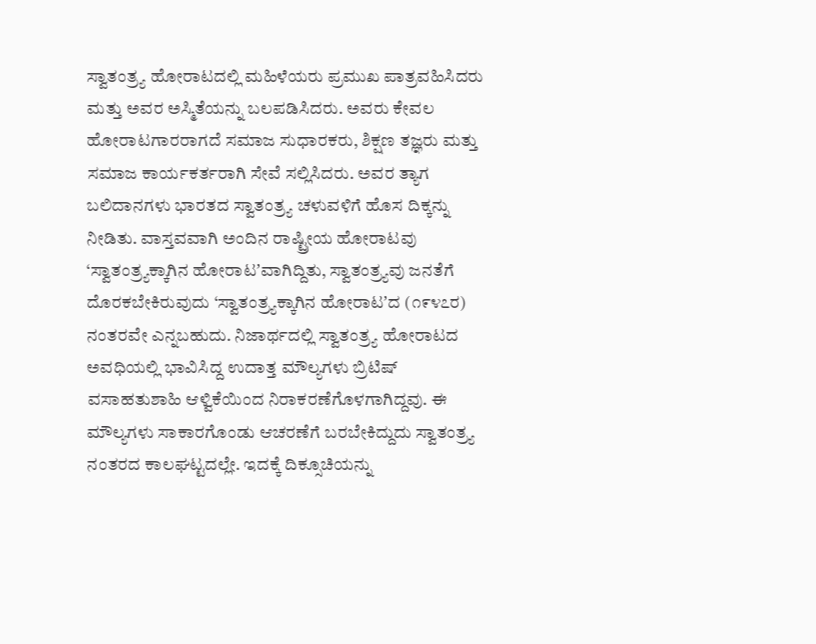ಸ್ವಾತಂತ್ರ್ಯ ಹೋರಾಟದಲ್ಲಿ ಮಹಿಳೆಯರು ಪ್ರಮುಖ ಪಾತ್ರವಹಿಸಿದರು ಮತ್ತು ಅವರ ಅಸ್ಮಿತೆಯನ್ನು ಬಲಪಡಿಸಿದರು. ಅವರು ಕೇವಲ ಹೋರಾಟಗಾರರಾಗದೆ ಸಮಾಜ ಸುಧಾರಕರು, ಶಿಕ್ಷಣ ತಜ್ಞರು ಮತ್ತು ಸಮಾಜ ಕಾರ್ಯಕರ್ತರಾಗಿ ಸೇವೆ ಸಲ್ಲಿಸಿದರು. ಅವರ ತ್ಯಾಗ ಬಲಿದಾನಗಳು ಭಾರತದ ಸ್ವಾತಂತ್ರ್ಯ ಚಳುವಳಿಗೆ ಹೊಸ ದಿಕ್ಕನ್ನು ನೀಡಿತು. ವಾಸ್ತವವಾಗಿ ಅಂದಿನ ರಾಷ್ಟ್ರೀಯ ಹೋರಾಟವು ‘ಸ್ವಾತಂತ್ರ್ಯಕ್ಕಾಗಿನ ಹೋರಾಟʼವಾಗಿದ್ದಿತು, ಸ್ವಾತಂತ್ರ್ಯವು ಜನತೆಗೆ ದೊರಕಬೇಕಿರುವುದು ‘ಸ್ವಾತಂತ್ರ್ಯಕ್ಕಾಗಿನ ಹೋರಾಟʼದ (೧೯೪೭ರ) ನಂತರವೇ ಎನ್ನಬಹುದು. ನಿಜಾರ್ಥದಲ್ಲಿ ಸ್ವಾತಂತ್ರ್ಯ ಹೋರಾಟದ ಅವಧಿಯಲ್ಲಿ ಭಾವಿಸಿದ್ದ ಉದಾತ್ತ ಮೌಲ್ಯಗಳು ಬ್ರಿಟಿಷ್ ವಸಾಹತುಶಾಹಿ ಆಳ್ವಿಕೆಯಿಂದ ನಿರಾಕರಣೆಗೊಳಗಾಗಿದ್ದವು. ಈ ಮೌಲ್ಯಗಳು ಸಾಕಾರಗೊಂಡು ಆಚರಣೆಗೆ ಬರಬೇಕಿದ್ದುದು ಸ್ವಾತಂತ್ರ್ಯ ನಂತರದ ಕಾಲಘಟ್ಟದಲ್ಲೇ. ಇದಕ್ಕೆ ದಿಕ್ಸೂಚಿಯನ್ನು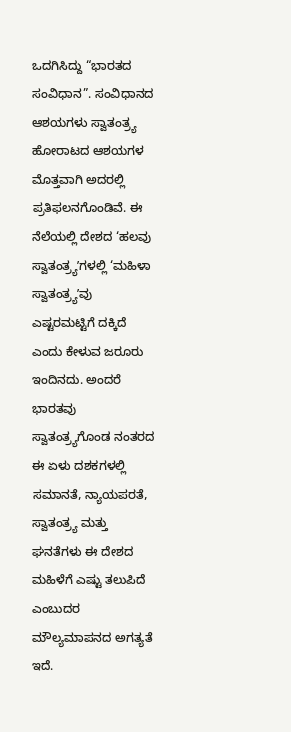ಒದಗಿಸಿದ್ದು “ಭಾರತದ ಸಂವಿಧಾನ”. ಸಂವಿಧಾನದ ಆಶಯಗಳು ಸ್ವಾತಂತ್ರ್ಯ ಹೋರಾಟದ ಆಶಯಗಳ ಮೊತ್ತವಾಗಿ ಅದರಲ್ಲಿ ಪ್ರತಿಫಲನಗೊಂಡಿವೆ. ಈ ನೆಲೆಯಲ್ಲಿ ದೇಶದ ‘ಹಲವು ಸ್ವಾತಂತ್ರ್ಯʼಗಳಲ್ಲಿ ‘ಮಹಿಳಾ ಸ್ವಾತಂತ್ರ್ಯʼವು ಎಷ್ಟರಮಟ್ಟಿಗೆ ದಕ್ಕಿದೆ ಎಂದು ಕೇಳುವ ಜರೂರು ಇಂದಿನದು. ಅಂದರೆ ಭಾರತವು ಸ್ವಾತಂತ್ರ್ಯಗೊಂಡ ನಂತರದ ಈ ಏಳು ದಶಕಗಳಲ್ಲಿ ಸಮಾನತೆ, ನ್ಯಾಯಪರತೆ, ಸ್ವಾತಂತ್ರ್ಯ ಮತ್ತು ಘನತೆಗಳು ಈ ದೇಶದ ಮಹಿಳೆಗೆ ಎಷ್ಟು ತಲುಪಿದೆ ಎಂಬುದರ ಮೌಲ್ಯಮಾಪನದ ಅಗತ್ಯತೆ ಇದೆ.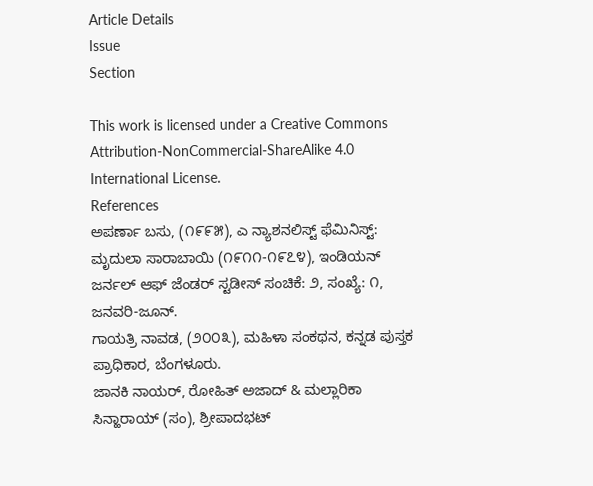Article Details
Issue
Section

This work is licensed under a Creative Commons Attribution-NonCommercial-ShareAlike 4.0 International License.
References
ಅಪರ್ಣಾ ಬಸು, (೧೯೯೫), ಎ ನ್ಯಾಶನಲಿಸ್ಟ್ ಫೆಮಿನಿಸ್ಟ್: ಮೃದುಲಾ ಸಾರಾಬಾಯಿ (೧೯೧೧-೧೯೭೪), ಇಂಡಿಯನ್ ಜರ್ನಲ್ ಆಫ್ ಜೆಂಡರ್ ಸ್ಟಡೀಸ್ ಸಂಚಿಕೆ: ೨, ಸಂಖ್ಯೆ: ೧, ಜನವರಿ-ಜೂನ್.
ಗಾಯತ್ರಿ ನಾವಡ, (೨೦೦೩), ಮಹಿಳಾ ಸಂಕಥನ, ಕನ್ನಡ ಪುಸ್ತಕ ಪ್ರಾಧಿಕಾರ, ಬೆಂಗಳೂರು.
ಜಾನಕಿ ನಾಯರ್, ರೋಹಿತ್ ಅಜಾದ್ & ಮಲ್ಲಾರಿಕಾ ಸಿನ್ಹಾರಾಯ್ (ಸಂ), ಶ್ರೀಪಾದಭಟ್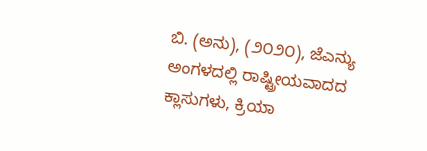ಬಿ. (ಅನು), (೨೦೨೦), ಜೆಎನ್ಯು ಅಂಗಳದಲ್ಲಿ ರಾಷ್ಟ್ರೀಯವಾದದ ಕ್ಲಾಸುಗಳು, ಕ್ರಿಯಾ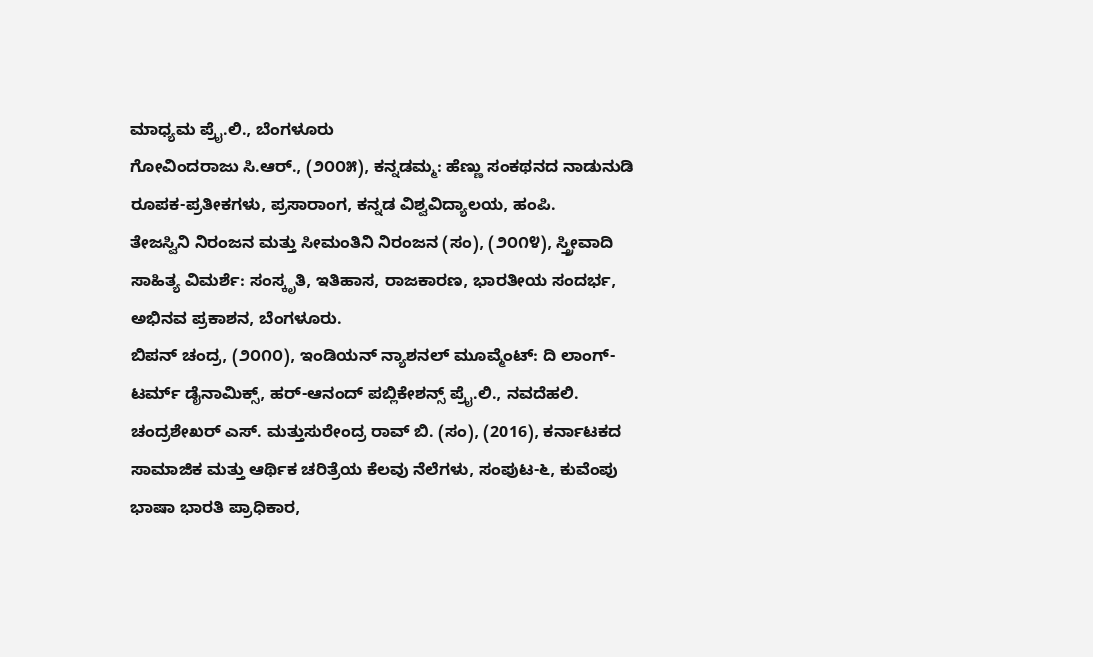ಮಾಧ್ಯಮ ಪ್ರೈ.ಲಿ., ಬೆಂಗಳೂರು
ಗೋವಿಂದರಾಜು ಸಿ.ಆರ್., (೨೦೦೫), ಕನ್ನಡಮ್ಮ: ಹೆಣ್ಣು ಸಂಕಥನದ ನಾಡುನುಡಿ ರೂಪಕ-ಪ್ರತೀಕಗಳು, ಪ್ರಸಾರಾಂಗ, ಕನ್ನಡ ವಿಶ್ವವಿದ್ಯಾಲಯ, ಹಂಪಿ.
ತೇಜಸ್ವಿನಿ ನಿರಂಜನ ಮತ್ತು ಸೀಮಂತಿನಿ ನಿರಂಜನ (ಸಂ), (೨೦೧೪), ಸ್ತ್ರೀವಾದಿ ಸಾಹಿತ್ಯ ವಿಮರ್ಶೆ: ಸಂಸ್ಕೃತಿ, ಇತಿಹಾಸ, ರಾಜಕಾರಣ, ಭಾರತೀಯ ಸಂದರ್ಭ, ಅಭಿನವ ಪ್ರಕಾಶನ, ಬೆಂಗಳೂರು.
ಬಿಪನ್ ಚಂದ್ರ, (೨೦೧೦), ಇಂಡಿಯನ್ ನ್ಯಾಶನಲ್ ಮೂವ್ಮೆಂಟ್: ದಿ ಲಾಂಗ್-ಟರ್ಮ್ ಡೈನಾಮಿಕ್ಸ್, ಹರ್-ಆನಂದ್ ಪಬ್ಲಿಕೇಶನ್ಸ್ ಪ್ರೈ.ಲಿ., ನವದೆಹಲಿ.
ಚಂದ್ರಶೇಖರ್ ಎಸ್. ಮತ್ತುಸುರೇಂದ್ರ ರಾವ್ ಬಿ. (ಸಂ), (2016), ಕರ್ನಾಟಕದ ಸಾಮಾಜಿಕ ಮತ್ತು ಆರ್ಥಿಕ ಚರಿತ್ರೆಯ ಕೆಲವು ನೆಲೆಗಳು, ಸಂಪುಟ-೬, ಕುವೆಂಪು ಭಾಷಾ ಭಾರತಿ ಪ್ರಾಧಿಕಾರ,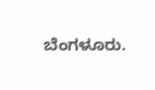ಬೆಂಗಳೂರು.